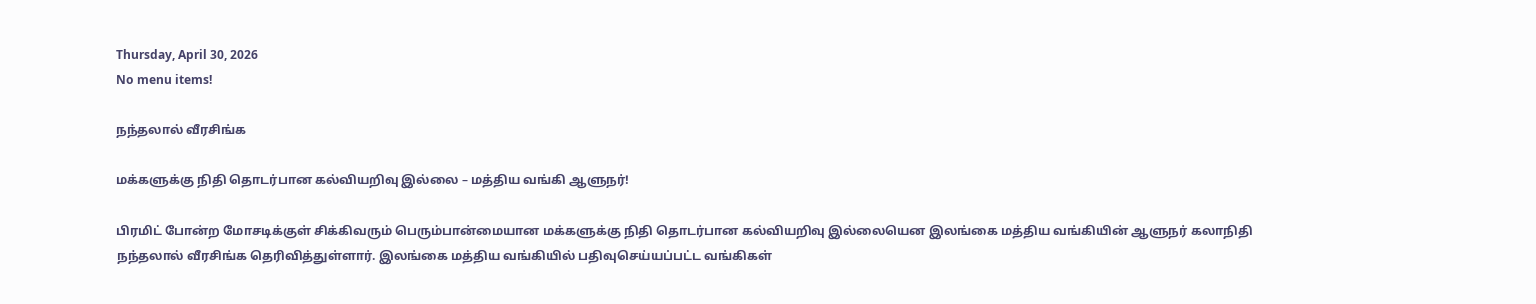Thursday, April 30, 2026
No menu items!

நந்தலால் வீரசிங்க

மக்களுக்கு நிதி தொடர்பான கல்வியறிவு இல்லை – மத்திய வங்கி ஆளுநர்!

பிரமிட் போன்ற மோசடிக்குள் சிக்கிவரும் பெரும்பான்மையான மக்களுக்கு நிதி தொடர்பான கல்வியறிவு இல்லையென இலங்கை மத்திய வங்கியின் ஆளுநர் கலாநிதி நந்தலால் வீரசிங்க தெரிவித்துள்ளார். இலங்கை மத்திய வங்கியில் பதிவுசெய்யப்பட்ட வங்கிகள்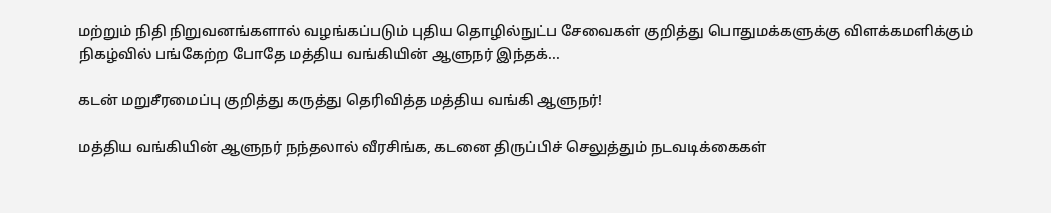மற்றும் நிதி நிறுவனங்களால் வழங்கப்படும் புதிய தொழில்நுட்ப சேவைகள் குறித்து பொதுமக்களுக்கு விளக்கமளிக்கும் நிகழ்வில் பங்கேற்ற போதே மத்திய வங்கியின் ஆளுநர் இந்தக்...

கடன் மறுசீரமைப்பு குறித்து கருத்து தெரிவித்த மத்திய வங்கி ஆளுநர்!

மத்திய வங்கியின் ஆளுநர் நந்தலால் வீரசிங்க, கடனை திருப்பிச் செலுத்தும் நடவடிக்கைகள்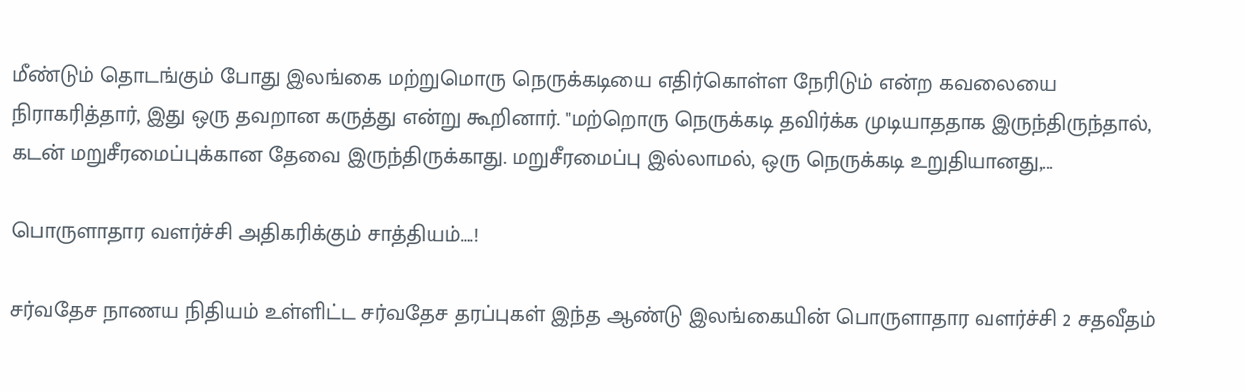மீண்டும் தொடங்கும் போது இலங்கை மற்றுமொரு நெருக்கடியை எதிர்கொள்ள நேரிடும் என்ற கவலையை நிராகரித்தார், இது ஒரு தவறான கருத்து என்று கூறினார். "மற்றொரு நெருக்கடி தவிர்க்க முடியாததாக இருந்திருந்தால், கடன் மறுசீரமைப்புக்கான தேவை இருந்திருக்காது. மறுசீரமைப்பு இல்லாமல், ஒரு நெருக்கடி உறுதியானது,...

பொருளாதார வளர்ச்சி அதிகரிக்கும் சாத்தியம்….!

சர்வதேச நாணய நிதியம் உள்ளிட்ட சர்வதேச தரப்புகள் இந்த ஆண்டு இலங்கையின் பொருளாதார வளர்ச்சி 2 சதவீதம்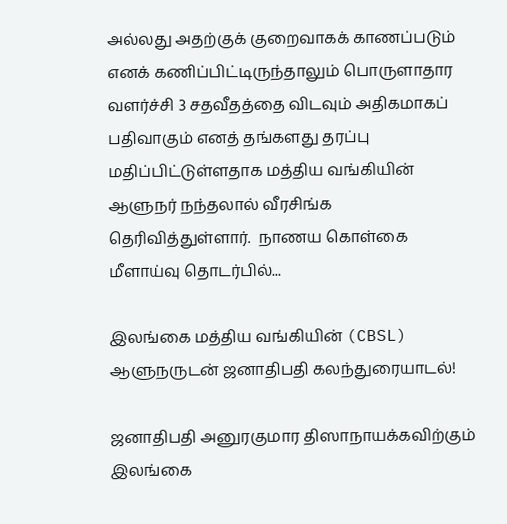அல்லது அதற்குக் குறைவாகக் காணப்படும் எனக் கணிப்பிட்டிருந்தாலும் பொருளாதார வளர்ச்சி 3 சதவீதத்தை விடவும் அதிகமாகப் பதிவாகும் எனத் தங்களது தரப்பு மதிப்பிட்டுள்ளதாக மத்திய வங்கியின் ஆளுநர் நந்தலால் வீரசிங்க தெரிவித்துள்ளார்.  நாணய கொள்கை மீளாய்வு தொடர்பில்...

இலங்கை மத்திய வங்கியின் (CBSL) ஆளுநருடன் ஜனாதிபதி கலந்துரையாடல்!

ஜனாதிபதி அனுரகுமார திஸாநாயக்கவிற்கும் இலங்கை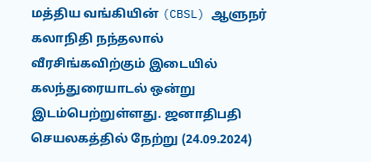மத்திய வங்கியின் (CBSL) ஆளுநர் கலாநிதி நந்தலால் வீரசிங்கவிற்கும் இடையில் கலந்துரையாடல் ஒன்று இடம்பெற்றுள்ளது. ஜனாதிபதி செயலகத்தில் நேற்று (24.09.2024)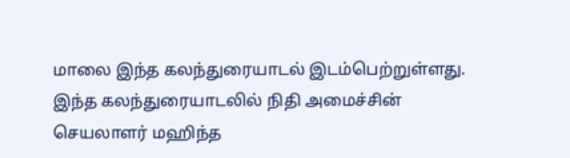மாலை இந்த கலந்துரையாடல் இடம்பெற்றுள்ளது. இந்த கலந்துரையாடலில் நிதி அமைச்சின் செயலாளர் மஹிந்த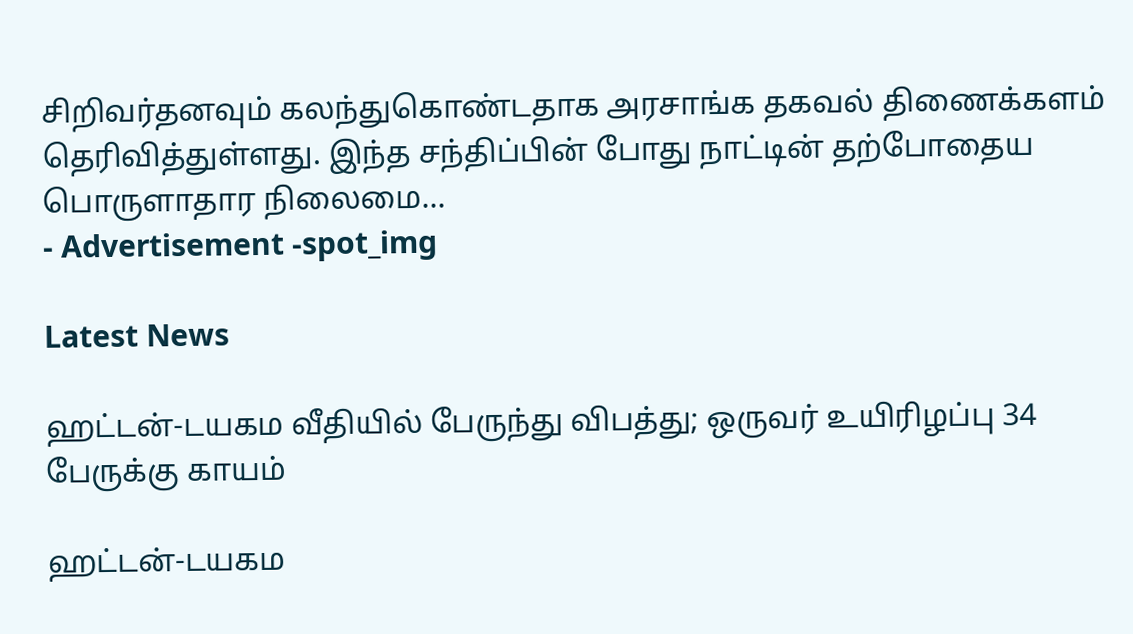சிறிவர்தனவும் கலந்துகொண்டதாக அரசாங்க தகவல் திணைக்களம் தெரிவித்துள்ளது. இந்த சந்திப்பின் போது நாட்டின் தற்போதைய பொருளாதார நிலைமை...
- Advertisement -spot_img

Latest News

ஹட்டன்-டயகம வீதியில் பேருந்து விபத்து; ஒருவர் உயிரிழப்பு 34 பேருக்கு காயம்

ஹட்டன்-டயகம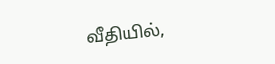வீதியில்,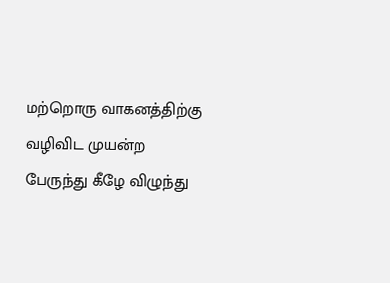மற்றொரு வாகனத்திற்கு வழிவிட முயன்ற பேருந்து கீழே விழுந்து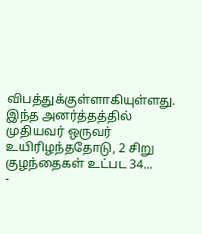விபத்துக்குள்ளாகியுள்ளது. இந்த அனர்த்தத்தில் முதியவர் ஒருவர் உயிரிழந்ததோடு, 2 சிறு குழந்தைகள் உட்பட 34...
-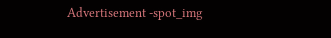Advertisement -spot_img